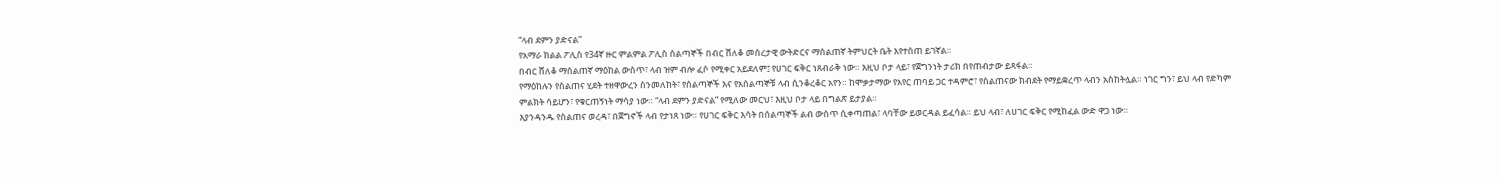“ላብ ደምን ያድናል”
የአማራ ክልል ፖሊስ የ34ኛ ዙር ምልምል ፖሊስ ሰልጣኞች በብር ሸለቆ መሰረታዊ ውትድርና ማሰልጠኛ ትምህርት ቤት እየተሰጠ ይገኛል።
በብር ሸለቆ ማሰልጠኛ ማዕከል ውስጥ፣ ላብ ዝም ብሎ ፈሶ የሚቀር አይደለም፤ የሀገር ፍቅር ነጸብራቅ ነው። እዚህ ቦታ ላይ፣ የጀግንነት ታሪክ በየጠብታው ይጻፋል።
የማዕከሉን የስልጠና ሂደት ተዘዋውረን ስንመለከት፣ የሰልጣኞች እና የአሰልጣኞቹ ላብ ሲንቆረቆር አየን። ከሞቃታማው የአየር ጠባይ ጋር ተዳምሮ፣ የስልጠናው ክብደት የማይቋረጥ ላብን አስከትሏል። ነገር ግን፣ ይህ ላብ የድካም ምልክት ሳይሆን፣ የቁርጠኝነት ማሳያ ነው። “ላብ ደምን ያድናል” የሚለው መርህ፣ እዚህ ቦታ ላይ በግልጽ ይታያል።
እያንዳንዱ የስልጠና ወረዳ፣ በጀግኖች ላብ የታነጸ ነው። የሀገር ፍቅር እሳት በሰልጣኞች ልብ ውስጥ ሲቀጣጠል፣ ላባቸው ይወርዳል ይፈሳል። ይህ ላብ፣ ለሀገር ፍቅር የሚከፈል ውድ ዋጋ ነው።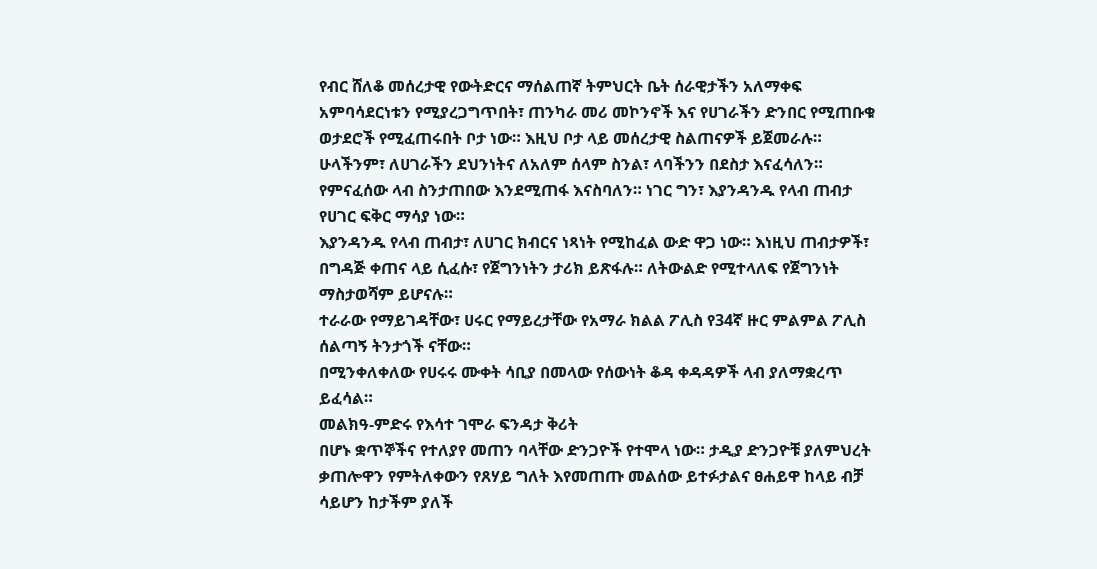የብር ሸለቆ መሰረታዊ የውትድርና ማሰልጠኛ ትምህርት ቤት ሰራዊታችን አለማቀፍ አምባሳደርነቱን የሚያረጋግጥበት፣ ጠንካራ መሪ መኮንኖች እና የሀገራችን ድንበር የሚጠቡቁ ወታደሮች የሚፈጠሩበት ቦታ ነው። እዚህ ቦታ ላይ መሰረታዊ ስልጠናዎች ይጀመራሉ። ሁላችንም፣ ለሀገራችን ደህንነትና ለአለም ሰላም ስንል፣ ላባችንን በደስታ እናፈሳለን።
የምናፈሰው ላብ ስንታጠበው እንደሚጠፋ እናስባለን። ነገር ግን፣ እያንዳንዱ የላብ ጠብታ የሀገር ፍቅር ማሳያ ነው።
እያንዳንዱ የላብ ጠብታ፣ ለሀገር ክብርና ነጻነት የሚከፈል ውድ ዋጋ ነው። እነዚህ ጠብታዎች፣ በግዳጅ ቀጠና ላይ ሲፈሱ፣ የጀግንነትን ታሪክ ይጽፋሉ። ለትውልድ የሚተላለፍ የጀግንነት ማስታወሻም ይሆናሉ።
ተራራው የማይገዳቸው፣ ሀሩር የማይረታቸው የአማራ ክልል ፖሊስ የ34ኛ ዙር ምልምል ፖሊስ ሰልጣኝ ትንታጎች ናቸው።
በሚንቀለቀለው የሀሩሩ ሙቀት ሳቢያ በመላው የሰውነት ቆዳ ቀዳዳዎች ላብ ያለማቋረጥ ይፈሳል።
መልክዓ-ምድሩ የእሳተ ገሞራ ፍንዳታ ቅሪት
በሆኑ ቋጥኞችና የተለያየ መጠን ባላቸው ድንጋዮች የተሞላ ነው። ታዲያ ድንጋዮቹ ያለምህረት ቃጠሎዋን የምትለቀውን የጸሃይ ግለት እየመጠጡ መልሰው ይተፉታልና ፀሐይዋ ከላይ ብቻ ሳይሆን ከታችም ያለች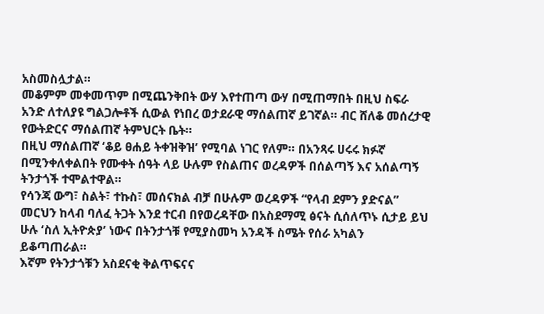አስመስሏታል።
መቆምም መቀመጥም በሚጨንቅበት ውሃ እየተጠጣ ውሃ በሚጠማበት በዚህ ስፍራ አንድ ለተለያዩ ግልጋሎቶች ሲውል የነበረ ወታደራዊ ማሰልጠኛ ይገኛል። ብር ሸለቆ መሰረታዊ የውትድርና ማሰልጠኛ ትምህርት ቤት።
በዚህ ማሰልጠኛ ‘ቆይ ፀሐይ ትቀዝቅዝ’ የሚባል ነገር የለም። በአንጻሩ ሀሩሩ ክፉኛ በሚንቀለቀልበት የሙቀት ሰዓት ላይ ሁሉም የስልጠና ወረዳዎች በሰልጣኝ እና አሰልጣኝ ትንታጎች ተሞልተዋል።
የሳንጃ ውግ፣ ስልት፣ ተኩስ፣ መሰናክል ብቻ በሁሉም ወረዳዎች “የላብ ደምን ያድናል” መርህን ከላብ ባለፈ ትጋት እንደ ተርብ በየወረዳቸው በአስደማሚ ፅናት ሲሰለጥኑ ሲታይ ይህ ሁሉ ‘ስለ ኢትዮጵያ’ ነውና በትንታጎቹ የሚያስመካ አንዳች ስሜት የሰራ አካልን ይቆጣጠራል።
እኛም የትንታጎቹን አስደናቂ ቅልጥፍናና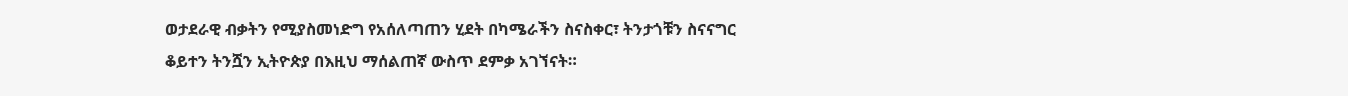ወታደራዊ ብቃትን የሚያስመነድግ የአሰለጣጠን ሂደት በካሜራችን ስናስቀር፣ ትንታጎቹን ስናናግር ቆይተን ትንሿን ኢትዮጵያ በእዚህ ማሰልጠኛ ውስጥ ደምቃ አገኘናት።